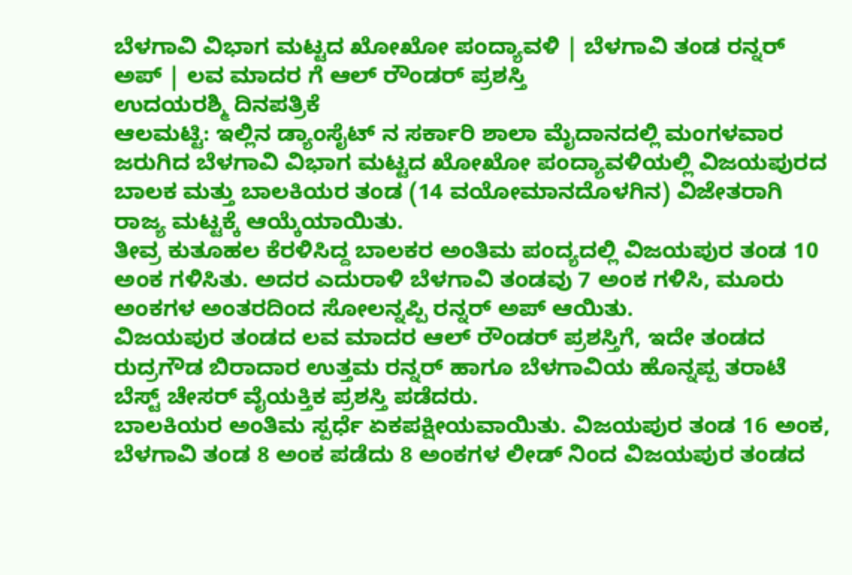ಬೆಳಗಾವಿ ವಿಭಾಗ ಮಟ್ಟದ ಖೋಖೋ ಪಂದ್ಯಾವಳಿ | ಬೆಳಗಾವಿ ತಂಡ ರನ್ನರ್ ಅಪ್ | ಲವ ಮಾದರ ಗೆ ಆಲ್ ರೌಂಡರ್ ಪ್ರಶಸ್ತಿ
ಉದಯರಶ್ಮಿ ದಿನಪತ್ರಿಕೆ
ಆಲಮಟ್ಟಿ: ಇಲ್ಲಿನ ಡ್ಯಾಂಸೈಟ್ ನ ಸರ್ಕಾರಿ ಶಾಲಾ ಮೈದಾನದಲ್ಲಿ ಮಂಗಳವಾರ ಜರುಗಿದ ಬೆಳಗಾವಿ ವಿಭಾಗ ಮಟ್ಟದ ಖೋಖೋ ಪಂದ್ಯಾವಳಿಯಲ್ಲಿ ವಿಜಯಪುರದ ಬಾಲಕ ಮತ್ತು ಬಾಲಕಿಯರ ತಂಡ (14 ವಯೋಮಾನದೊಳಗಿನ) ವಿಜೇತರಾಗಿ ರಾಜ್ಯ ಮಟ್ಟಕ್ಕೆ ಆಯ್ಕೆಯಾಯಿತು.
ತೀವ್ರ ಕುತೂಹಲ ಕೆರಳಿಸಿದ್ದ ಬಾಲಕರ ಅಂತಿಮ ಪಂದ್ಯದಲ್ಲಿ ವಿಜಯಪುರ ತಂಡ 10 ಅಂಕ ಗಳಿಸಿತು. ಅದರ ಎದುರಾಳಿ ಬೆಳಗಾವಿ ತಂಡವು 7 ಅಂಕ ಗಳಿಸಿ, ಮೂರು ಅಂಕಗಳ ಅಂತರದಿಂದ ಸೋಲನ್ನಪ್ಪಿ ರನ್ನರ್ ಅಪ್ ಆಯಿತು.
ವಿಜಯಪುರ ತಂಡದ ಲವ ಮಾದರ ಆಲ್ ರೌಂಡರ್ ಪ್ರಶಸ್ತಿಗೆ, ಇದೇ ತಂಡದ ರುದ್ರಗೌಡ ಬಿರಾದಾರ ಉತ್ತಮ ರನ್ನರ್ ಹಾಗೂ ಬೆಳಗಾವಿಯ ಹೊನ್ನಪ್ಪ ತರಾಟೆ ಬೆಸ್ಟ್ ಚೇಸರ್ ವೈಯಕ್ತಿಕ ಪ್ರಶಸ್ತಿ ಪಡೆದರು.
ಬಾಲಕಿಯರ ಅಂತಿಮ ಸ್ಪರ್ಧೆ ಏಕಪಕ್ಷೀಯವಾಯಿತು. ವಿಜಯಪುರ ತಂಡ 16 ಅಂಕ, ಬೆಳಗಾವಿ ತಂಡ 8 ಅಂಕ ಪಡೆದು 8 ಅಂಕಗಳ ಲೀಡ್ ನಿಂದ ವಿಜಯಪುರ ತಂಡದ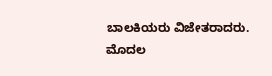ಬಾಲಕಿಯರು ವಿಜೇತರಾದರು.
ಮೊದಲ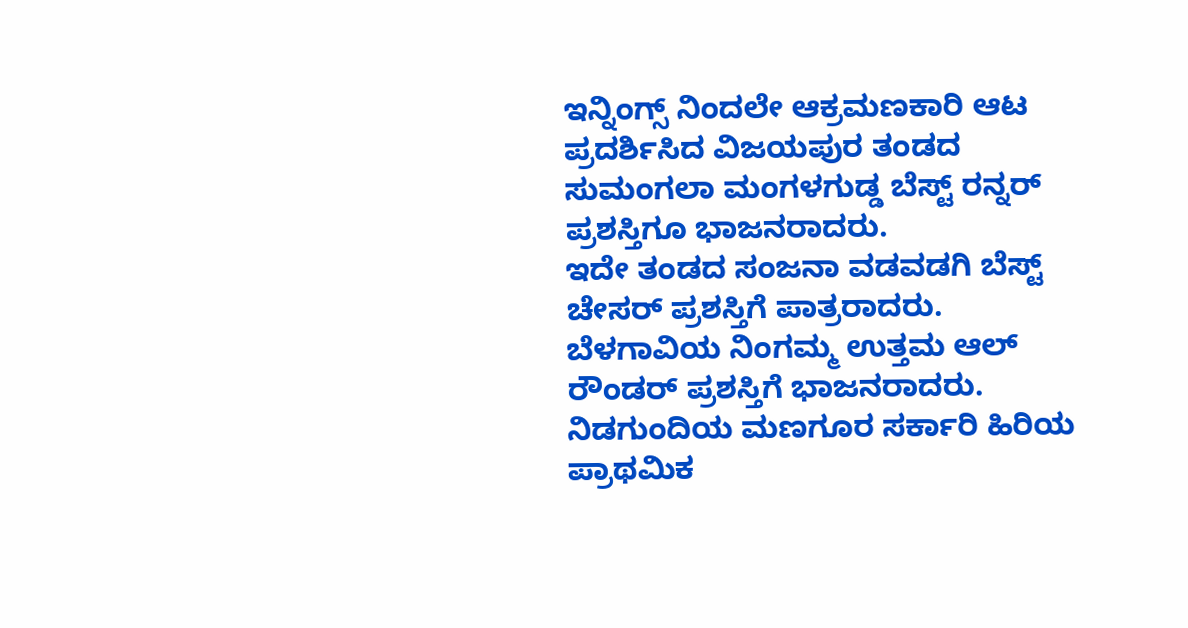ಇನ್ನಿಂಗ್ಸ್ ನಿಂದಲೇ ಆಕ್ರಮಣಕಾರಿ ಆಟ ಪ್ರದರ್ಶಿಸಿದ ವಿಜಯಪುರ ತಂಡದ ಸುಮಂಗಲಾ ಮಂಗಳಗುಡ್ಡ ಬೆಸ್ಟ್ ರನ್ನರ್ ಪ್ರಶಸ್ತಿಗೂ ಭಾಜನರಾದರು.
ಇದೇ ತಂಡದ ಸಂಜನಾ ವಡವಡಗಿ ಬೆಸ್ಟ್ ಚೇಸರ್ ಪ್ರಶಸ್ತಿಗೆ ಪಾತ್ರರಾದರು. ಬೆಳಗಾವಿಯ ನಿಂಗಮ್ಮ ಉತ್ತಮ ಆಲ್ ರೌಂಡರ್ ಪ್ರಶಸ್ತಿಗೆ ಭಾಜನರಾದರು.
ನಿಡಗುಂದಿಯ ಮಣಗೂರ ಸರ್ಕಾರಿ ಹಿರಿಯ ಪ್ರಾಥಮಿಕ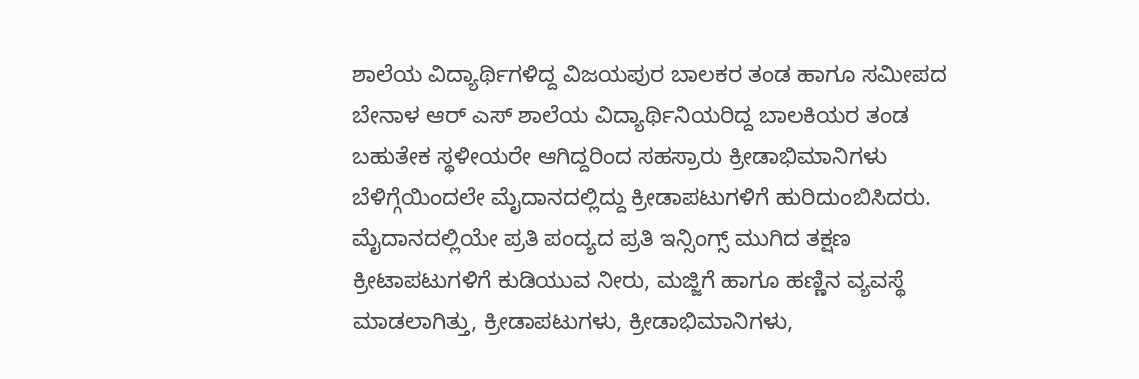ಶಾಲೆಯ ವಿದ್ಯಾರ್ಥಿಗಳಿದ್ದ ವಿಜಯಪುರ ಬಾಲಕರ ತಂಡ ಹಾಗೂ ಸಮೀಪದ ಬೇನಾಳ ಆರ್ ಎಸ್ ಶಾಲೆಯ ವಿದ್ಯಾರ್ಥಿನಿಯರಿದ್ದ ಬಾಲಕಿಯರ ತಂಡ ಬಹುತೇಕ ಸ್ಥಳೀಯರೇ ಆಗಿದ್ದರಿಂದ ಸಹಸ್ರಾರು ಕ್ರೀಡಾಭಿಮಾನಿಗಳು ಬೆಳಿಗ್ಗೆಯಿಂದಲೇ ಮೈದಾನದಲ್ಲಿದ್ದು ಕ್ರೀಡಾಪಟುಗಳಿಗೆ ಹುರಿದುಂಬಿಸಿದರು.
ಮೈದಾನದಲ್ಲಿಯೇ ಪ್ರತಿ ಪಂದ್ಯದ ಪ್ರತಿ ಇನ್ಸಿಂಗ್ಸ್ ಮುಗಿದ ತಕ್ಷಣ ಕ್ರೀಟಾಪಟುಗಳಿಗೆ ಕುಡಿಯುವ ನೀರು, ಮಜ್ಜಿಗೆ ಹಾಗೂ ಹಣ್ಣಿನ ವ್ಯವಸ್ಥೆ ಮಾಡಲಾಗಿತ್ತು, ಕ್ರೀಡಾಪಟುಗಳು, ಕ್ರೀಡಾಭಿಮಾನಿಗಳು,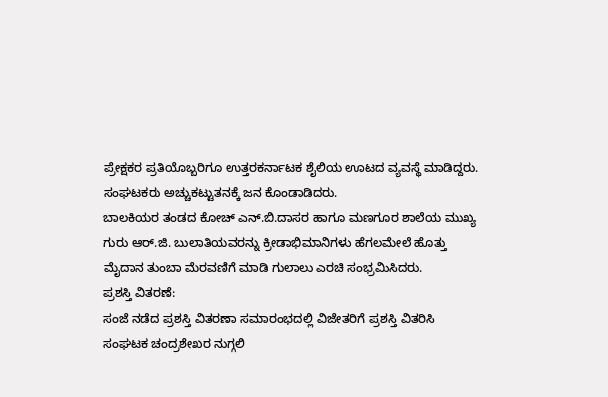ಪ್ರೇಕ್ಷಕರ ಪ್ರತಿಯೊಬ್ಬರಿಗೂ ಉತ್ತರಕರ್ನಾಟಕ ಶೈಲಿಯ ಊಟದ ವ್ಯವಸ್ಥೆ ಮಾಡಿದ್ದರು. ಸಂಘಟಕರು ಅಚ್ಚುಕಟ್ಟುತನಕ್ಕೆ ಜನ ಕೊಂಡಾಡಿದರು.
ಬಾಲಕಿಯರ ತಂಡದ ಕೋಚ್ ಎನ್.ಬಿ.ದಾಸರ ಹಾಗೂ ಮಣಗೂರ ಶಾಲೆಯ ಮುಖ್ಯ ಗುರು ಆರ್.ಜಿ. ಬುಲಾತಿಯವರನ್ನು ಕ್ರೀಡಾಭಿಮಾನಿಗಳು ಹೆಗಲಮೇಲೆ ಹೊತ್ತು ಮೈದಾನ ತುಂಬಾ ಮೆರವಣಿಗೆ ಮಾಡಿ ಗುಲಾಲು ಎರಚಿ ಸಂಭ್ರಮಿಸಿದರು.
ಪ್ರಶಸ್ತಿ ವಿತರಣೆ:
ಸಂಜೆ ನಡೆದ ಪ್ರಶಸ್ತಿ ವಿತರಣಾ ಸಮಾರಂಭದಲ್ಲಿ ವಿಜೇತರಿಗೆ ಪ್ರಶಸ್ತಿ ವಿತರಿಸಿ ಸಂಘಟಕ ಚಂದ್ರಶೇಖರ ನುಗ್ಗಲಿ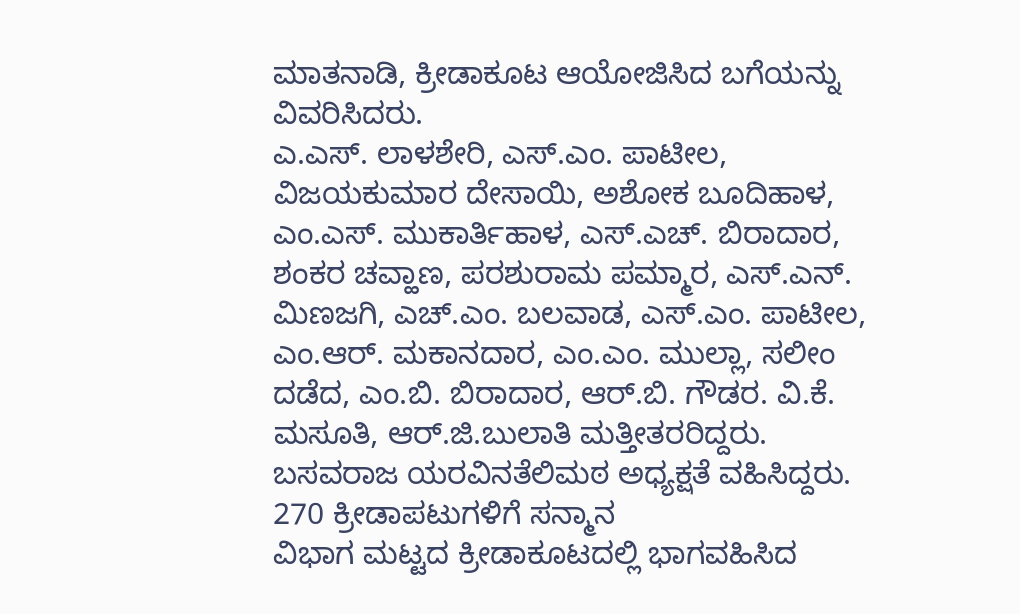ಮಾತನಾಡಿ, ಕ್ರೀಡಾಕೂಟ ಆಯೋಜಿಸಿದ ಬಗೆಯನ್ನು ವಿವರಿಸಿದರು.
ಎ.ಎಸ್. ಲಾಳಶೇರಿ, ಎಸ್.ಎಂ. ಪಾಟೀಲ, ವಿಜಯಕುಮಾರ ದೇಸಾಯಿ, ಅಶೋಕ ಬೂದಿಹಾಳ, ಎಂ.ಎಸ್. ಮುಕಾರ್ತಿಹಾಳ, ಎಸ್.ಎಚ್. ಬಿರಾದಾರ, ಶಂಕರ ಚವ್ಹಾಣ, ಪರಶುರಾಮ ಪಮ್ಮಾರ, ಎಸ್.ಎನ್. ಮಿಣಜಗಿ, ಎಚ್.ಎಂ. ಬಲವಾಡ, ಎಸ್.ಎಂ. ಪಾಟೀಲ, ಎಂ.ಆರ್. ಮಕಾನದಾರ, ಎಂ.ಎಂ. ಮುಲ್ಲಾ, ಸಲೀಂ ದಡೆದ, ಎಂ.ಬಿ. ಬಿರಾದಾರ, ಆರ್.ಬಿ. ಗೌಡರ. ವಿ.ಕೆ. ಮಸೂತಿ, ಆರ್.ಜಿ.ಬುಲಾತಿ ಮತ್ತೀತರರಿದ್ದರು.
ಬಸವರಾಜ ಯರವಿನತೆಲಿಮಠ ಅಧ್ಯಕ್ಷತೆ ವಹಿಸಿದ್ದರು.
270 ಕ್ರೀಡಾಪಟುಗಳಿಗೆ ಸನ್ಮಾನ
ವಿಭಾಗ ಮಟ್ಟದ ಕ್ರೀಡಾಕೂಟದಲ್ಲಿ ಭಾಗವಹಿಸಿದ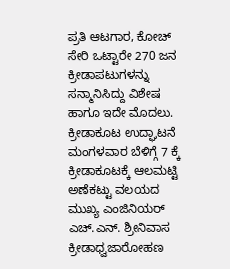ಪ್ರತಿ ಆಟಗಾರ, ಕೋಚ್ ಸೇರಿ ಒಟ್ಟಾರೇ 270 ಜನ ಕ್ರೀಡಾಪಟುಗಳನ್ನು ಸನ್ಮಾನಿಸಿದ್ದು ವಿಶೇಷ ಹಾಗೂ ಇದೇ ಮೊದಲು.
ಕ್ರೀಡಾಕೂಟ ಉದ್ಘಾಟನೆ
ಮಂಗಳವಾರ ಬೆಳಿಗ್ಗೆ 7 ಕ್ಕೆ ಕ್ರೀಡಾಕೂಟಕ್ಕೆ ಆಲಮಟ್ಟಿ ಅಣೆಕಟ್ಟು ವಲಯದ ಮುಖ್ಯ ಎಂಜಿನಿಯರ್ ಎಚ್.ಎನ್. ಶ್ರೀನಿವಾಸ ಕ್ರೀಡಾಧ್ವಜಾರೋಹಣ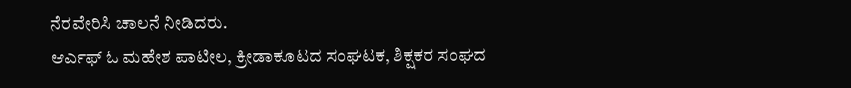ನೆರವೇರಿಸಿ ಚಾಲನೆ ನೀಡಿದರು.
ಆರ್ಎಫ್ ಓ ಮಹೇಶ ಪಾಟೀಲ, ಕ್ರೀಡಾಕೂಟದ ಸಂಘಟಕ, ಶಿಕ್ಷಕರ ಸಂಘದ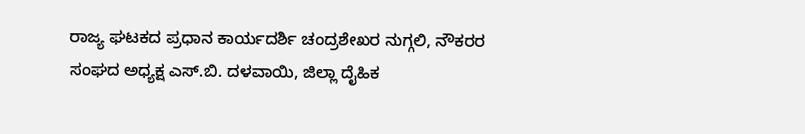ರಾಜ್ಯ ಘಟಕದ ಪ್ರಧಾನ ಕಾರ್ಯದರ್ಶಿ ಚಂದ್ರಶೇಖರ ನುಗ್ಗಲಿ, ನೌಕರರ ಸಂಘದ ಅಧ್ಯಕ್ಷ ಎಸ್.ಬಿ. ದಳವಾಯಿ, ಜಿಲ್ಲಾ ದೈಹಿಕ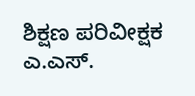ಶಿಕ್ಷಣ ಪರಿವೀಕ್ಷಕ ಎ.ಎಸ್.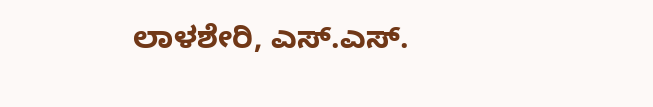ಲಾಳಶೇರಿ, ಎಸ್.ಎಸ್.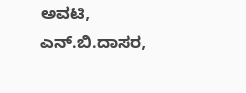ಅವಟಿ, ಎನ್.ಬಿ.ದಾಸರ,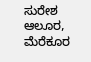ಸುರೇಶ ಆಲೂರ, ಮೆರೆಕೂರ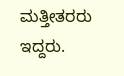ಮತ್ತೀತರರು ಇದ್ದರು.